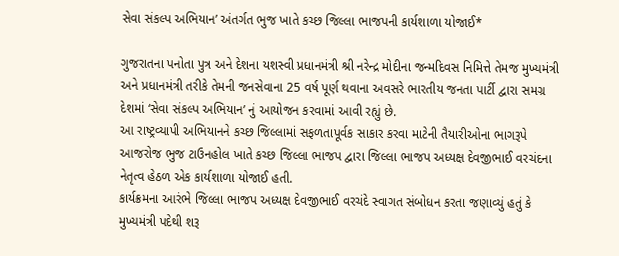સેવા સંકલ્પ અભિયાન’ અંતર્ગત ભુજ ખાતે કચ્છ જિલ્લા ભાજપની કાર્યશાળા યોજાઈ*

ગુજરાતના પનોતા પુત્ર અને દેશના યશસ્વી પ્રધાનમંત્રી શ્રી નરેન્દ્ર મોદીના જન્મદિવસ નિમિત્તે તેમજ મુખ્યમંત્રી અને પ્રધાનમંત્રી તરીકે તેમની જનસેવાના 25 વર્ષ પૂર્ણ થવાના અવસરે ભારતીય જનતા પાર્ટી દ્વારા સમગ્ર દેશમાં ‘સેવા સંકલ્પ અભિયાન’ નું આયોજન કરવામાં આવી રહ્યું છે.
આ રાષ્ટ્રવ્યાપી અભિયાનને કચ્છ જિલ્લામાં સફળતાપૂર્વક સાકાર કરવા માટેની તૈયારીઓના ભાગરૂપે આજરોજ ભુજ ટાઉનહોલ ખાતે કચ્છ જિલ્લા ભાજપ દ્વારા જિલ્લા ભાજપ અધ્યક્ષ દેવજીભાઈ વરચંદના નેતૃત્વ હેઠળ એક કાર્યશાળા યોજાઈ હતી.
કાર્યક્રમના આરંભે જિલ્લા ભાજપ અધ્યક્ષ દેવજીભાઈ વરચંદે સ્વાગત સંબોધન કરતા જણાવ્યું હતું કે મુખ્યમંત્રી પદેથી શરૂ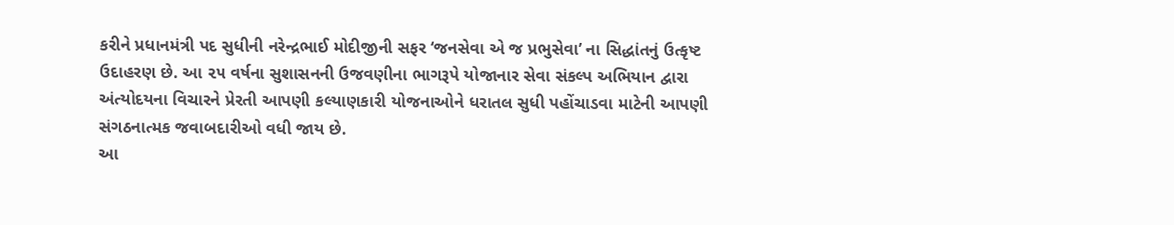કરીને પ્રધાનમંત્રી પદ સુધીની નરેન્દ્રભાઈ મોદીજીની સફર ‘જનસેવા એ જ પ્રભુસેવા’ ના સિદ્ધાંતનું ઉત્કૃષ્ટ ઉદાહરણ છે. આ ૨૫ વર્ષના સુશાસનની ઉજવણીના ભાગરૂપે યોજાનાર સેવા સંકલ્પ અભિયાન દ્વારા અંત્યોદયના વિચારને પ્રેરતી આપણી કલ્યાણકારી યોજનાઓને ધરાતલ સુધી પહોંચાડવા માટેની આપણી સંગઠનાત્મક જવાબદારીઓ વધી જાય છે.
આ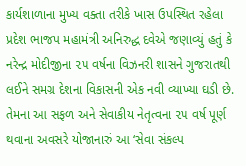કાર્યશાળાના મુખ્ય વક્તા તરીકે ખાસ ઉપસ્થિત રહેલા પ્રદેશ ભાજપ મહામંત્રી અનિરુદ્ધ દવેએ જણાવ્યું હતું કે નરેન્દ્ર મોદીજીના ૨૫ વર્ષના વિઝનરી શાસને ગુજરાતથી લઈને સમગ્ર દેશના વિકાસની એક નવી વ્યાખ્યા ઘડી છે. તેમના આ સફળ અને સેવાકીય નેતૃત્વના ૨૫ વર્ષ પૂર્ણ થવાના અવસરે યોજાનારું આ ‘સેવા સંકલ્પ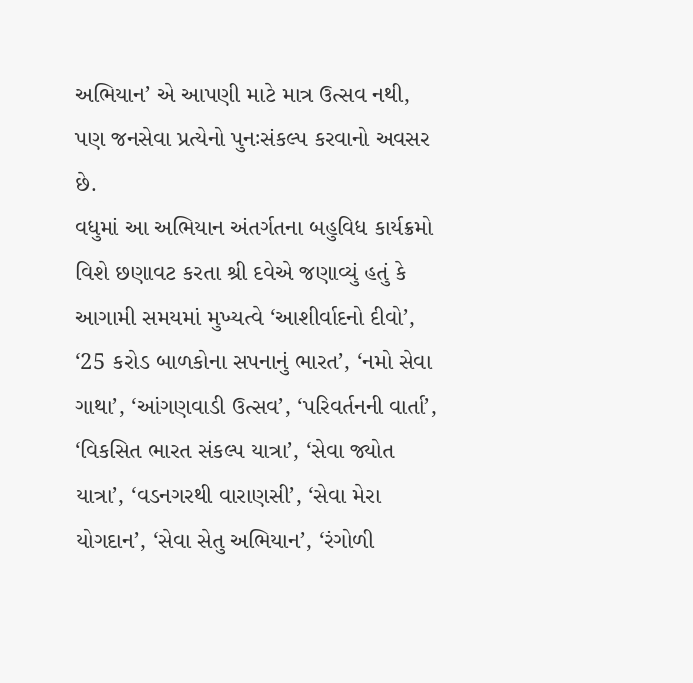અભિયાન’ એ આપણી માટે માત્ર ઉત્સવ નથી, પણ જનસેવા પ્રત્યેનો પુનઃસંકલ્પ કરવાનો અવસર છે.
વધુમાં આ અભિયાન અંતર્ગતના બહુવિધ કાર્યક્રમો વિશે છણાવટ કરતા શ્રી દવેએ જણાવ્યું હતું કે આગામી સમયમાં મુખ્યત્વે ‘આશીર્વાદનો દીવો’, ‘25 કરોડ બાળકોના સપનાનું ભારત’, ‘નમો સેવા ગાથા’, ‘આંગણવાડી ઉત્સવ’, ‘પરિવર્તનની વાર્તા’, ‘વિકસિત ભારત સંકલ્પ યાત્રા’, ‘સેવા જ્યોત યાત્રા’, ‘વડનગરથી વારાણસી’, ‘સેવા મેરા યોગદાન’, ‘સેવા સેતુ અભિયાન’, ‘રંગોળી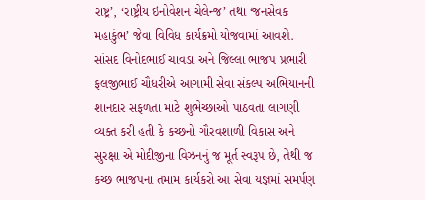રાષ્ટ્ર’, ‘રાષ્ટ્રીય ઇનોવેશન ચેલેન્જ’ તથા ‘જનસેવક મહાકુંભ’ જેવા વિવિધ કાર્યક્રમો યોજવામાં આવશે.
સાંસદ વિનોદભાઈ ચાવડા અને જિલ્લા ભાજપ પ્રભારી ફલજીભાઈ ચૌધરીએ આગામી સેવા સંકલ્પ અભિયાનની શાનદાર સફળતા માટે શુભેચ્છાઓ પાઠવતા લાગણી વ્યક્ત કરી હતી કે કચ્છનો ગૌરવશાળી વિકાસ અને સુરક્ષા એ મોદીજીના વિઝનનું જ મૂર્ત સ્વરૂપ છે, તેથી જ કચ્છ ભાજપના તમામ કાર્યકરો આ સેવા યજ્ઞમાં સમર્પણ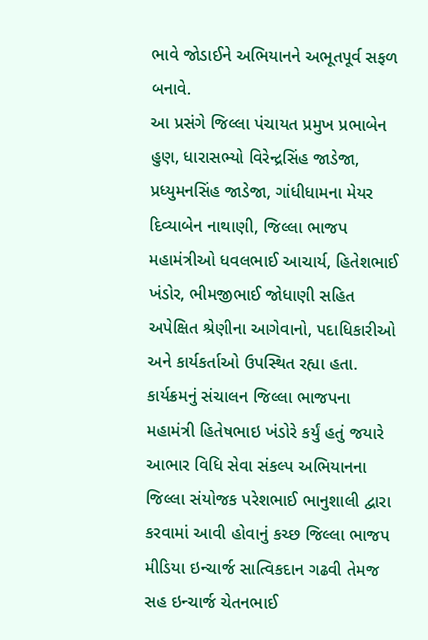ભાવે જોડાઈને અભિયાનને અભૂતપૂર્વ સફળ બનાવે.
આ પ્રસંગે જિલ્લા પંચાયત પ્રમુખ પ્રભાબેન હુણ, ધારાસભ્યો વિરેન્દ્રસિંહ જાડેજા, પ્રધ્યુમનસિંહ જાડેજા, ગાંધીધામના મેયર દિવ્યાબેન નાથાણી, જિલ્લા ભાજપ મહામંત્રીઓ ધવલભાઈ આચાર્ય, હિતેશભાઈ ખંડોર, ભીમજીભાઈ જોધાણી સહિત અપેક્ષિત શ્રેણીના આગેવાનો, પદાધિકારીઓ અને કાર્યકર્તાઓ ઉપસ્થિત રહ્યા હતા.
કાર્યક્રમનું સંચાલન જિલ્લા ભાજપના મહામંત્રી હિતેષભાઇ ખંડોરે કર્યું હતું જયારે આભાર વિધિ સેવા સંકલ્પ અભિયાનના જિલ્લા સંયોજક પરેશભાઈ ભાનુશાલી દ્વારા કરવામાં આવી હોવાનું કચ્છ જિલ્લા ભાજપ મીડિયા ઇન્ચાર્જ સાત્વિકદાન ગઢવી તેમજ સહ ઇન્ચાર્જ ચેતનભાઈ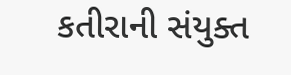કતીરાની સંયુક્ત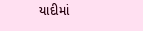યાદીમાં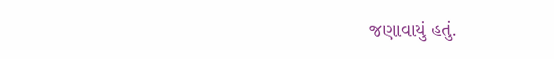જણાવાયું હતું.